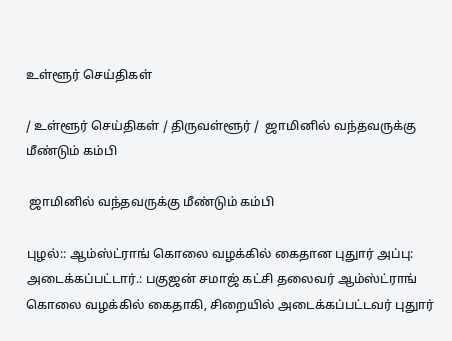உள்ளூர் செய்திகள்

/ உள்ளூர் செய்திகள் / திருவள்ளூர் /  ஜாமினில் வந்தவருக்கு மீண்டும் கம்பி

 ஜாமினில் வந்தவருக்கு மீண்டும் கம்பி

புழல்:: ஆம்ஸ்ட்ராங் கொலை வழக்கில் கைதான புதுார் அப்பு: அடைக்கப்பட்டார்.: பகுஜன் சமாஜ் கட்சி தலைவர் ஆம்ஸ்ட்ராங் கொலை வழக்கில் கைதாகி, சிறையில் அடைக்கப்பட்டவர் புதுார்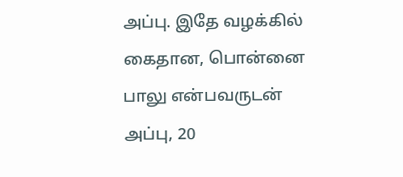அப்பு. இதே வழக்கில் கைதான, பொன்னை பாலு என்பவருடன் அப்பு, 20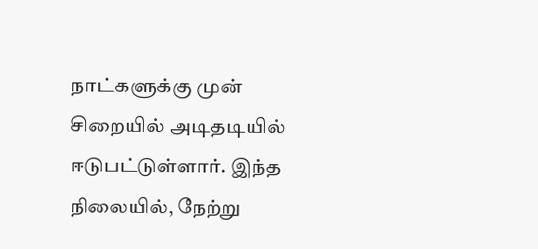நாட்களுக்கு முன் சிறையில் அடிதடியில் ஈடுபட்டுள்ளார். இந்த நிலையில், நேற்று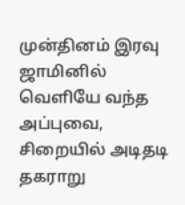முன்தினம் இரவு ஜாமினில் வெளியே வந்த அப்புவை, சிறையில் அடிதடி தகராறு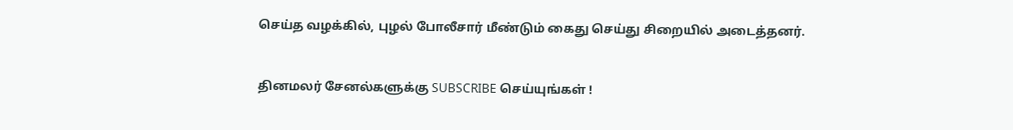செய்த வழக்கில், புழல் போலீசார் மீண்டும் கைது செய்து சிறையில் அடைத்தனர்.


தினமலர் சேனல்களுக்கு SUBSCRIBE செய்யுங்கள் !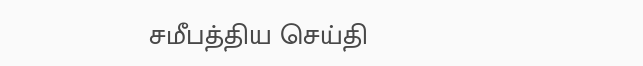சமீபத்திய செய்தி